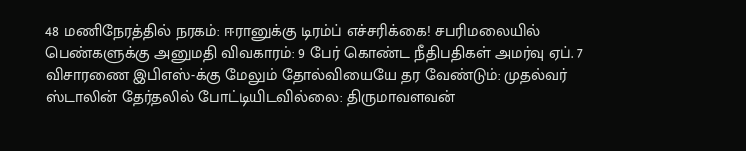48 மணிநேரத்தில் நரகம்: ஈரானுக்கு டிரம்ப் எச்சரிக்கை! சபரிமலையில் பெண்களுக்கு அனுமதி விவகாரம்: 9 பேர் கொண்ட நீதிபதிகள் அமர்வு ஏப். 7 விசாரணை இபிஎஸ்-க்கு மேலும் தோல்வியையே தர வேண்டும்: முதல்வர் ஸ்டாலின் தேர்தலில் போட்டியிடவில்லை: திருமாவளவன்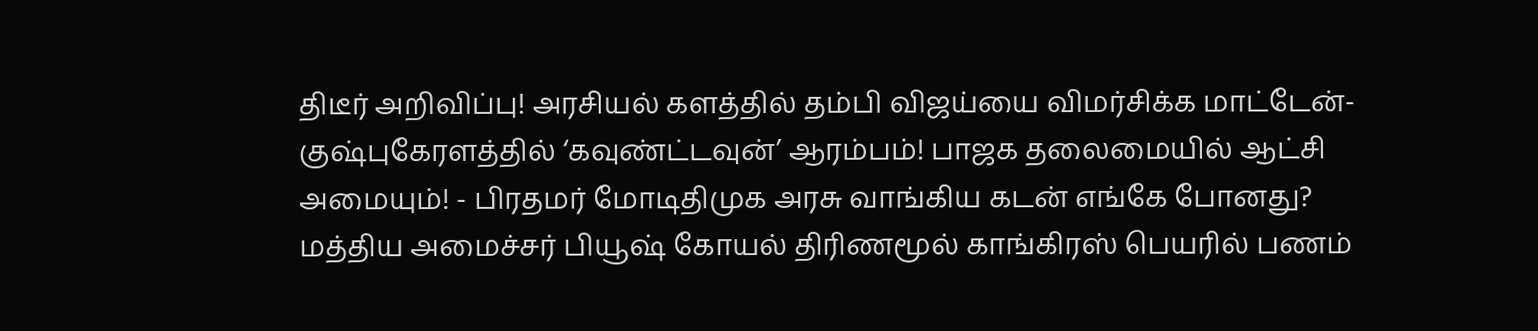திடீர் அறிவிப்பு! அரசியல் களத்தில் தம்பி விஜய்யை விமர்சிக்க மாட்டேன்- குஷ்புகேரளத்தில் ‘கவுண்ட்டவுன்’ ஆரம்பம்! பாஜக தலைமையில் ஆட்சி அமையும்! - பிரதமர் மோடிதிமுக அரசு வாங்கிய கடன் எங்கே போனது? மத்திய அமைச்சர் பியூஷ் கோயல் திரிணமூல் காங்கிரஸ் பெயரில் பணம்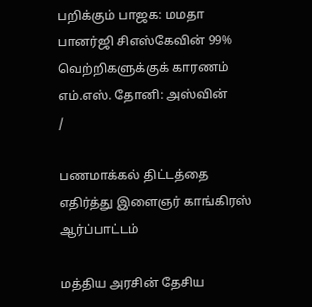பறிக்கும் பாஜக: மமதா பானர்ஜி சிஎஸ்கேவின் 99% வெற்றிகளுக்குக் காரணம் எம்.எஸ். தோனி: அஸ்வின்
/

பணமாக்கல் திட்டத்தை எதிர்த்து இளைஞர் காங்கிரஸ் ஆர்ப்பாட்டம்

மத்திய அரசின் தேசிய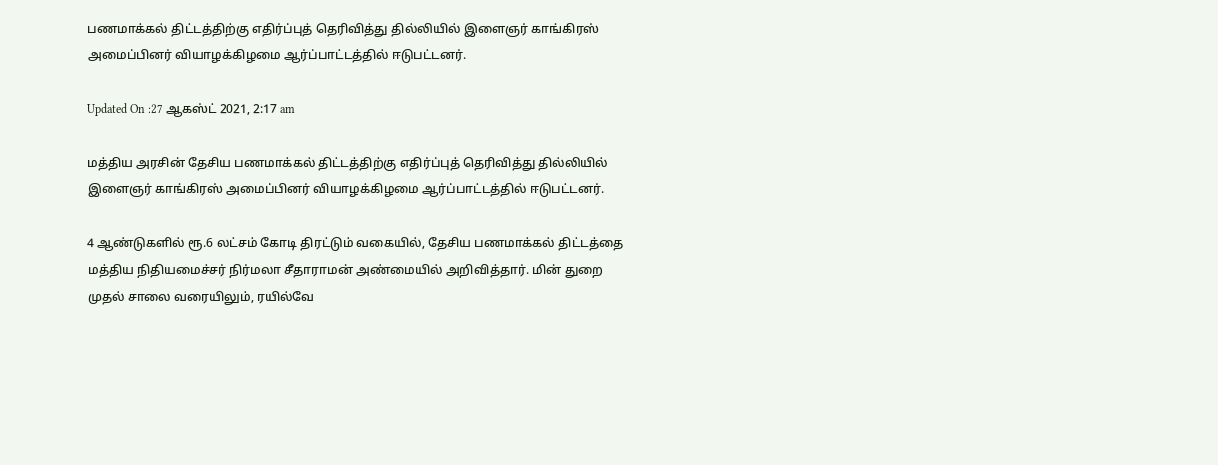பணமாக்கல் திட்டத்திற்கு எதிர்ப்புத் தெரிவித்து தில்லியில் இளைஞர் காங்கிரஸ் அமைப்பினர் வியாழக்கிழமை ஆர்ப்பாட்டத்தில் ஈடுபட்டனர்.

Updated On :27 ஆகஸ்ட் 2021, 2:17 am

மத்திய அரசின் தேசிய பணமாக்கல் திட்டத்திற்கு எதிர்ப்புத் தெரிவித்து தில்லியில் இளைஞர் காங்கிரஸ் அமைப்பினர் வியாழக்கிழமை ஆர்ப்பாட்டத்தில் ஈடுபட்டனர்.

4 ஆண்டுகளில் ரூ.6 லட்சம் கோடி திரட்டும் வகையில், தேசிய பணமாக்கல் திட்டத்தை மத்திய நிதியமைச்சர் நிர்மலா சீதாராமன் அண்மையில் அறிவித்தார். மின் துறை முதல் சாலை வரையிலும், ரயில்வே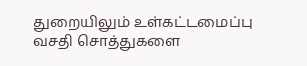துறையிலும் உள்கட்டமைப்பு வசதி சொத்துகளை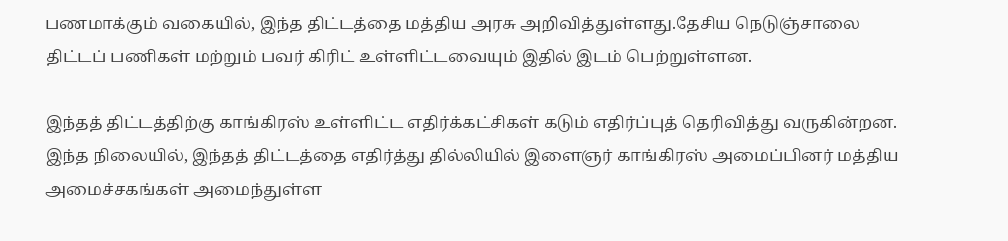பணமாக்கும் வகையில், இந்த திட்டத்தை மத்திய அரசு அறிவித்துள்ளது.தேசிய நெடுஞ்சாலை திட்டப் பணிகள் மற்றும் பவர் கிரிட் உள்ளிட்டவையும் இதில் இடம் பெற்றுள்ளன.

இந்தத் திட்டத்திற்கு காங்கிரஸ் உள்ளிட்ட எதிர்க்கட்சிகள் கடும் எதிர்ப்புத் தெரிவித்து வருகின்றன. இந்த நிலையில், இந்தத் திட்டத்தை எதிர்த்து தில்லியில் இளைஞர் காங்கிரஸ் அமைப்பினர் மத்திய அமைச்சகங்கள் அமைந்துள்ள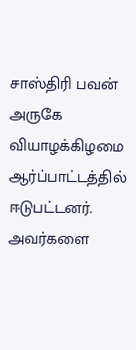சாஸ்திரி பவன் அருகே வியாழக்கிழமை ஆர்ப்பாட்டத்தில் ஈடுபட்டனர். அவர்களை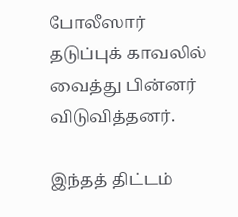போலீஸார் தடுப்புக் காவலில் வைத்து பின்னர் விடுவித்தனர்.

இந்தத் திட்டம்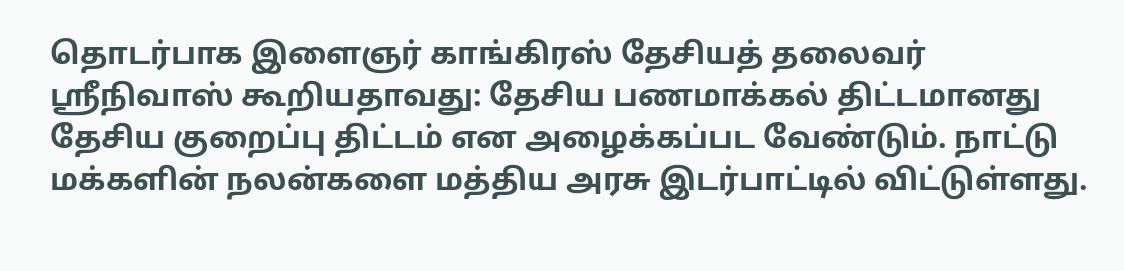தொடர்பாக இளைஞர் காங்கிரஸ் தேசியத் தலைவர் ஸ்ரீநிவாஸ் கூறியதாவது: தேசிய பணமாக்கல் திட்டமானது தேசிய குறைப்பு திட்டம் என அழைக்கப்பட வேண்டும். நாட்டு மக்களின் நலன்களை மத்திய அரசு இடர்பாட்டில் விட்டுள்ளது.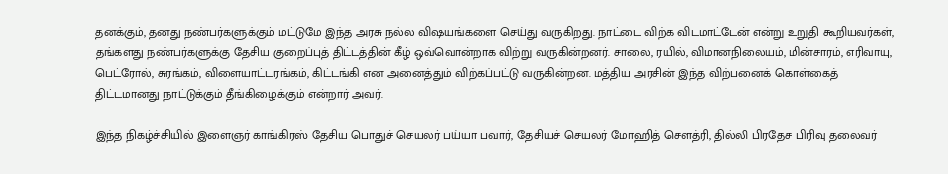தனக்கும், தனது நண்பர்களுக்கும் மட்டுமே இந்த அரசு நல்ல விஷயங்களை செய்து வருகிறது. நாட்டை விற்க விடமாட்டேன் என்று உறுதி கூறியவர்கள், தங்களது நண்பர்களுக்கு தேசிய குறைப்புத் திட்டத்தின் கீழ் ஒவ்வொன்றாக விற்று வருகின்றனர். சாலை, ரயில், விமானநிலையம், மின்சாரம், எரிவாயு, பெட்ரோல், சுரங்கம், விளையாட்டரங்கம், கிட்டங்கி என அனைத்தும் விற்கப்பட்டு வருகின்றன. மத்திய அரசின் இந்த விற்பனைக் கொள்கைத் திட்டமானது நாட்டுக்கும் தீங்கிழைக்கும் என்றார் அவர்.

இந்த நிகழ்ச்சியில் இளைஞர் காங்கிரஸ் தேசிய பொதுச் செயலர் பய்யா பவார், தேசியச் செயலர் மோஹித் செளத்ரி, தில்லி பிரதேச பிரிவு தலைவர்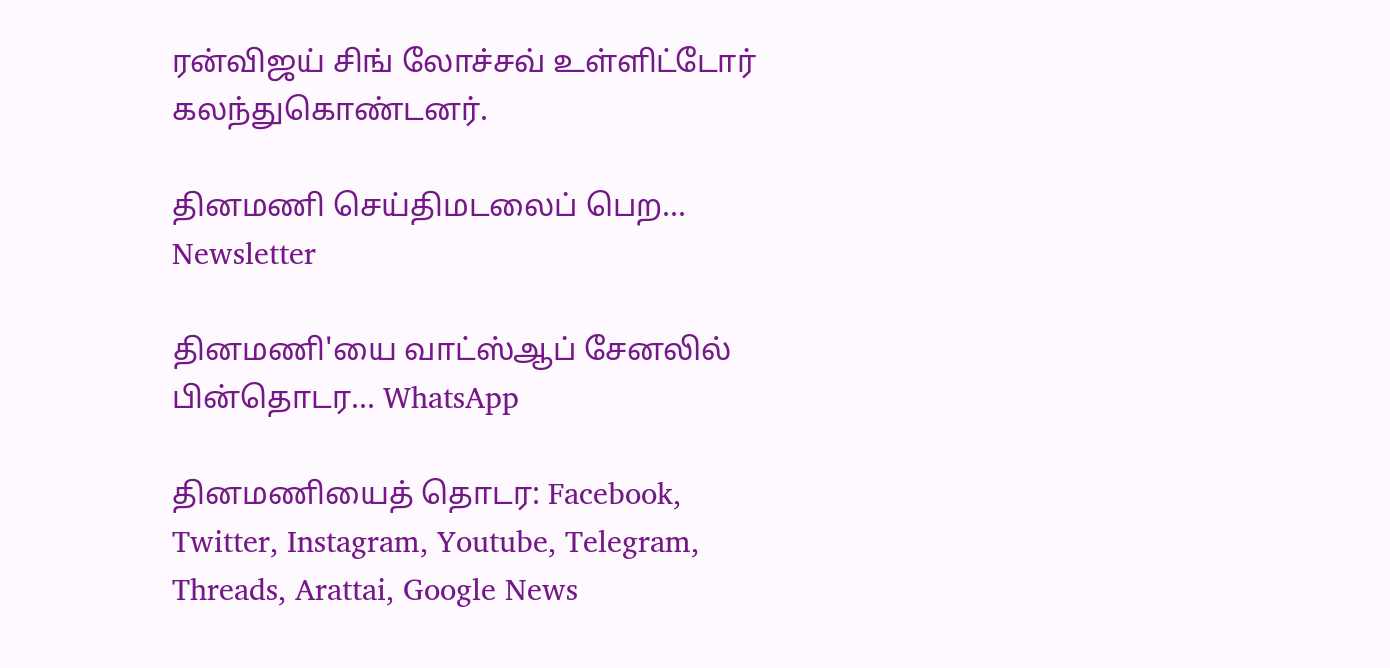ரன்விஜய் சிங் லோச்சவ் உள்ளிட்டோர் கலந்துகொண்டனர்.

தினமணி செய்திமடலைப் பெற... Newsletter

தினமணி'யை வாட்ஸ்ஆப் சேனலில் பின்தொடர... WhatsApp

தினமணியைத் தொடர: Facebook, Twitter, Instagram, Youtube, Telegram, Threads, Arattai, Google News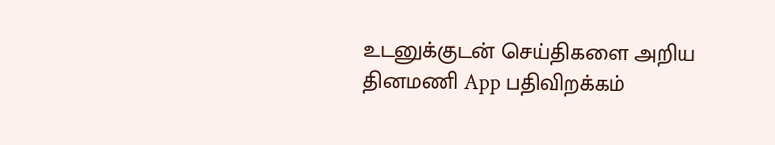உடனுக்குடன் செய்திகளை அறிய தினமணி App பதிவிறக்கம்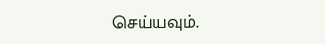செய்யவும்.